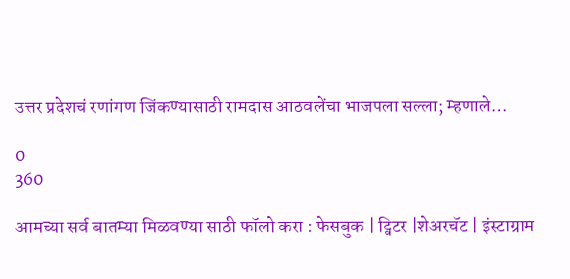उत्तर प्रदेशचं रणांगण जिंकण्यासाठी रामदास आठवलेंचा भाजपला सल्ला; म्हणाले…

0
360

आमच्या सर्व बातम्या मिळवण्या साठी फॉलो करा : फेसबुक | ट्विटर |शेअरचॅट | इंस्टाग्राम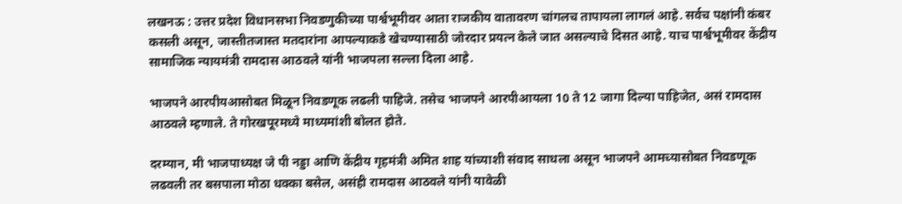लखनऊ : उत्तर प्रदेश विधानसभा निवडणुकीच्या पार्श्वभूमीवर आता राजकीय वातावरण चांगलच तापायला लागलं आहे. सर्वच पक्षांनी कंबर कसली असून, जास्तीतजास्त मतदारांना आपल्याकडे खेचण्यासाठी जोरदार प्रयत्न केले जात असल्याचे दिसत आहे. याच पार्श्वभूमीवर केंद्रीय सामाजिक न्यायमंत्री रामदास आठवले यांनी भाजपला सल्ला दिला आहे.

भाजपने आरपीयआसोबत मिळून निवडणूक लढली पाहिजे. तसेच भाजपने आरपीआयला 10 ते 12 जागा दिल्या पाहिजेत, असं रामदास आठवले म्हणाले. ते गोरखपूरमध्ये माध्यमांशी बोलत होते.

दरम्यान, मी भाजपाध्यक्ष जे पी नड्डा आणि केंद्रीय गृहमंत्री अमित शाह यांच्याशी संवाद साधला असून भाजपने आमच्यासोबत निवडणूक लढवली तर बसपाला मोठा धक्का बसेल, असंही रामदास आठवले यांनी यावेळी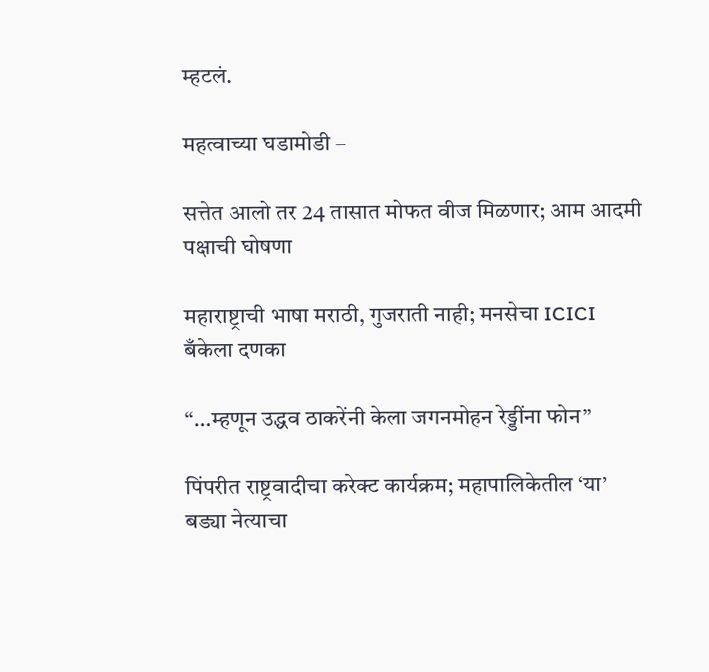म्हटलं.

महत्वाच्या घडामोडी –

सत्तेत आलो तर 24 तासात मोफत वीज मिळणार; आम आदमी पक्षाची घोषणा

महाराष्ट्राची भाषा मराठी, गुजराती नाही; मनसेचा ICICI बँकेला दणका

“…म्हणून उद्धव ठाकरेंनी केला जगनमोहन रेड्डींना फोन”

पिंपरीत राष्ट्रवादीचा करेक्ट कार्यक्रम; महापालिकेतील ‘या’ बड्या नेत्याचा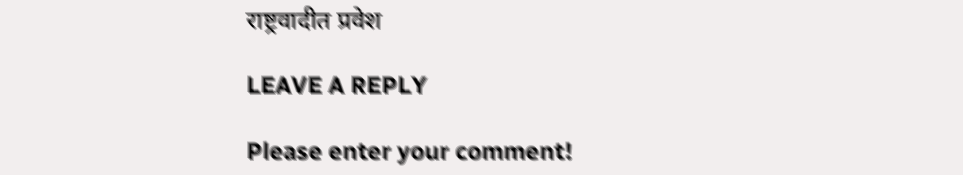राष्ट्रवादीत प्रवेश

LEAVE A REPLY

Please enter your comment!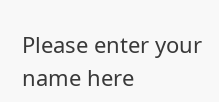Please enter your name here